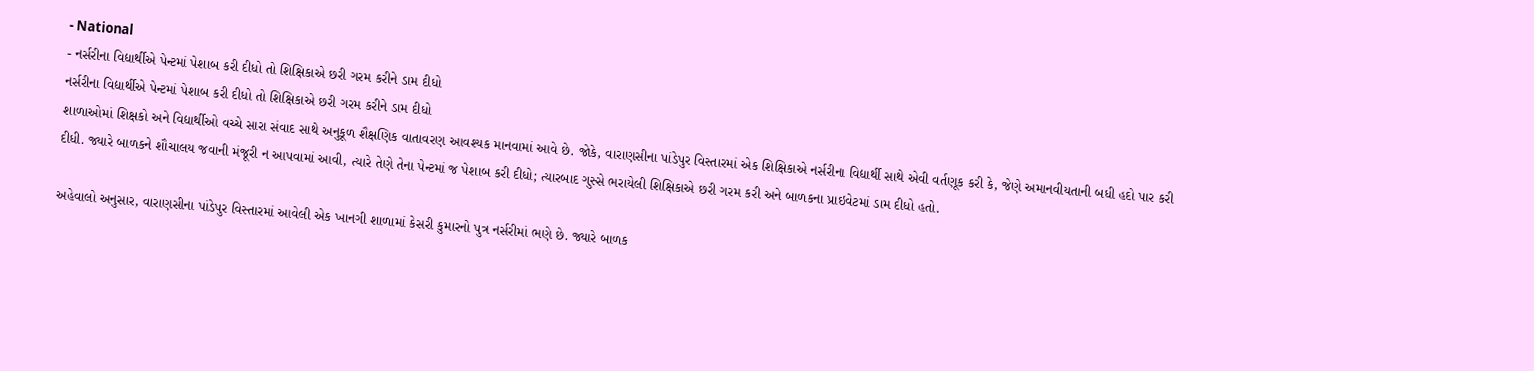- National
- નર્સરીના વિદ્યાર્થીએ પેન્ટમાં પેશાબ કરી દીધો તો શિક્ષિકાએ છરી ગરમ કરીને ડામ દીધો
નર્સરીના વિદ્યાર્થીએ પેન્ટમાં પેશાબ કરી દીધો તો શિક્ષિકાએ છરી ગરમ કરીને ડામ દીધો
શાળાઓમાં શિક્ષકો અને વિદ્યાર્થીઓ વચ્ચે સારા સંવાદ સાથે અનુકૂળ શૈક્ષણિક વાતાવરણ આવશ્યક માનવામાં આવે છે. જોકે, વારાણસીના પાંડેપુર વિસ્તારમાં એક શિક્ષિકાએ નર્સરીના વિદ્યાર્થી સાથે એવી વર્તણૂક કરી કે, જેણે અમાનવીયતાની બધી હદો પાર કરી દીધી. જ્યારે બાળકને શૌચાલય જવાની મંજૂરી ન આપવામાં આવી, ત્યારે તેણે તેના પેન્ટમાં જ પેશાબ કરી દીધો; ત્યારબાદ ગુસ્સે ભરાયેલી શિક્ષિકાએ છરી ગરમ કરી અને બાળકના પ્રાઇવેટમાં ડામ દીધો હતો.

અહેવાલો અનુસાર, વારાણસીના પાંડેપુર વિસ્તારમાં આવેલી એક ખાનગી શાળામાં કેસરી કુમારનો પુત્ર નર્સરીમાં ભણે છે. જ્યારે બાળક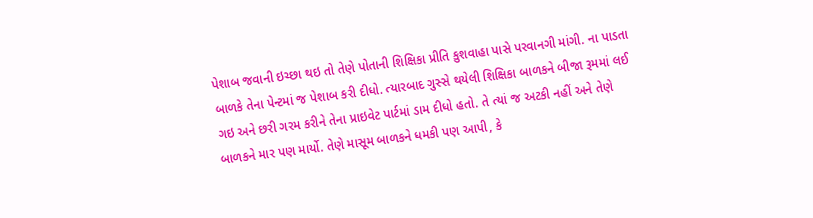પેશાબ જવાની ઇચ્છા થઇ તો તેણે પોતાની શિક્ષિકા પ્રીતિ કુશવાહા પાસે પરવાનગી માંગી. ના પાડતા બાળકે તેના પેન્ટમાં જ પેશાબ કરી દીધો. ત્યારબાદ ગુસ્સે થયેલી શિક્ષિકા બાળકને બીજા રૂમમાં લઈ ગઇ અને છરી ગરમ કરીને તેના પ્રાઇવેટ પાર્ટમાં ડામ દીધો હતો. તે ત્યાં જ અટકી નહીં અને તેણે બાળકને માર પણ માર્યો. તેણે માસૂમ બાળકને ધમકી પણ આપી, કે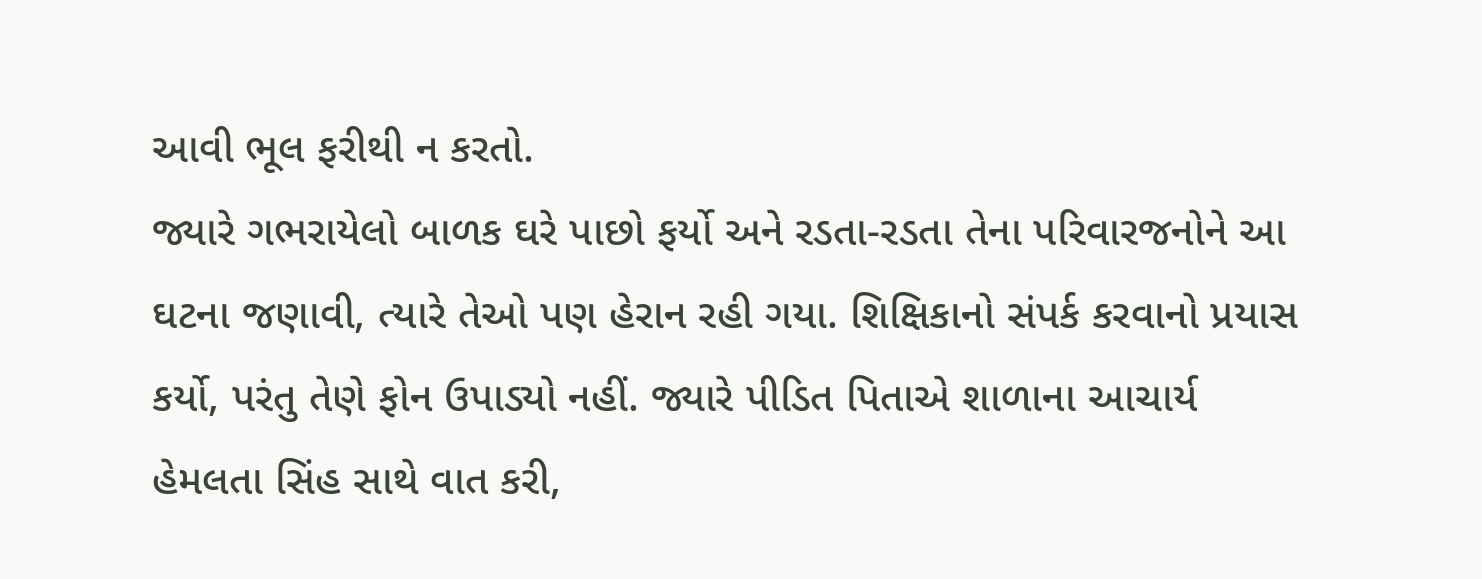આવી ભૂલ ફરીથી ન કરતો.
જ્યારે ગભરાયેલો બાળક ઘરે પાછો ફર્યો અને રડતા-રડતા તેના પરિવારજનોને આ ઘટના જણાવી, ત્યારે તેઓ પણ હેરાન રહી ગયા. શિક્ષિકાનો સંપર્ક કરવાનો પ્રયાસ કર્યો, પરંતુ તેણે ફોન ઉપાડ્યો નહીં. જ્યારે પીડિત પિતાએ શાળાના આચાર્ય હેમલતા સિંહ સાથે વાત કરી,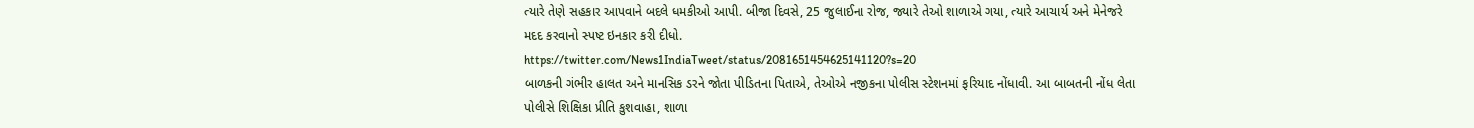ત્યારે તેણે સહકાર આપવાને બદલે ધમકીઓ આપી. બીજા દિવસે, 25 જુલાઈના રોજ, જ્યારે તેઓ શાળાએ ગયા, ત્યારે આચાર્ય અને મેનેજરે મદદ કરવાનો સ્પષ્ટ ઇનકાર કરી દીધો.
https://twitter.com/News1IndiaTweet/status/2081651454625141120?s=20
બાળકની ગંભીર હાલત અને માનસિક ડરને જોતા પીડિતના પિતાએ, તેઓએ નજીકના પોલીસ સ્ટેશનમાં ફરિયાદ નોંધાવી. આ બાબતની નોંધ લેતા પોલીસે શિક્ષિકા પ્રીતિ કુશવાહા, શાળા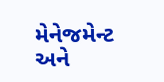મેનેજમેન્ટ અને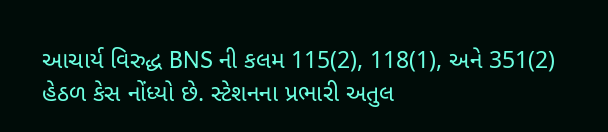આચાર્ય વિરુદ્ધ BNS ની કલમ 115(2), 118(1), અને 351(2) હેઠળ કેસ નોંધ્યો છે. સ્ટેશનના પ્રભારી અતુલ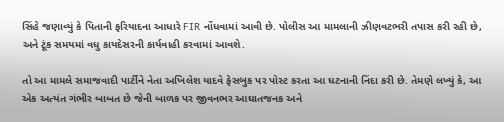સિંહે જણાવ્યું કે પિતાની ફરિયાદના આધારે FIR નોંધવામાં આવી છે. પોલીસ આ મામલાની ઝીણવટભરી તપાસ કરી રહી છે, અને ટૂંક સમયમાં વધુ કાયદેસરની કાર્યવાહી કરવામાં આવશે.

તો આ મામલે સમાજવાદી પાર્ટીને નેતા અખિલેશ યાદવે ફેસબુક પર પોસ્ટ કરતા આ ઘટનાની નિંદા કરી છે. તેમણે લખ્યું કે, આ એક અત્યંત ગંભીર બાબત છે જેની બાળક પર જીવનભર આઘાતજનક અને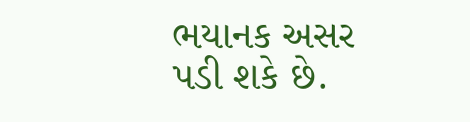ભયાનક અસર પડી શકે છે.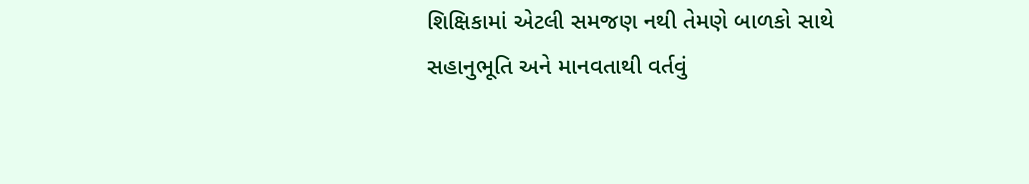શિક્ષિકામાં એટલી સમજણ નથી તેમણે બાળકો સાથે સહાનુભૂતિ અને માનવતાથી વર્તવું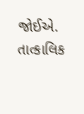જોઈએ. તાત્કાલિક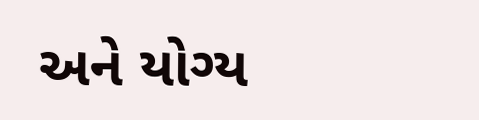અને યોગ્ય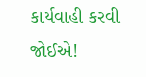કાર્યવાહી કરવી જોઈએ!